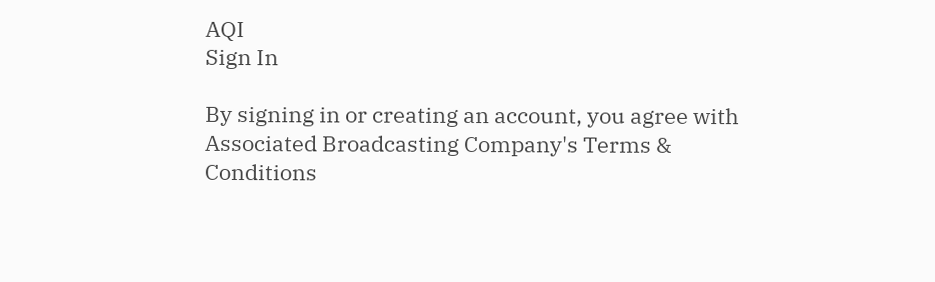AQI
Sign In

By signing in or creating an account, you agree with Associated Broadcasting Company's Terms & Conditions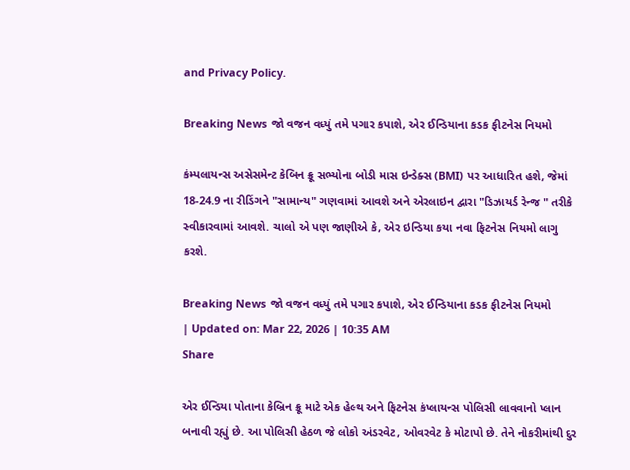and Privacy Policy.

Breaking News જો વજન વધ્યું તમે પગાર કપાશે, એર ઈન્ડિયાના કડક ફીટનેસ નિયમો

કંમ્પલાયન્સ અસેસમેન્ટ કેબિન ક્રૂ સભ્યોના બોડી માસ ઇન્ડેક્સ (BMI) પર આધારિત હશે, જેમાં 18-24.9 ના રીડિંગને "સામાન્ય" ગણવામાં આવશે અને એરલાઇન દ્વારા "ડિઝાયર્ડ રેન્જ " તરીકે સ્વીકારવામાં આવશે. ચાલો એ પણ જાણીએ કે, એર ઇન્ડિયા કયા નવા ફિટનેસ નિયમો લાગુ કરશે.

Breaking News જો વજન વધ્યું તમે પગાર કપાશે, એર ઈન્ડિયાના કડક ફીટનેસ નિયમો
| Updated on: Mar 22, 2026 | 10:35 AM
Share

એર ઈન્ડિયા પોતાના કેબ્રિન ક્રૂ માટે એક હેલ્થ અને ફિટનેસ કંપ્લાયન્સ પોલિસી લાવવાનો પ્લાન બનાવી રહ્યું છે. આ પોલિસી હેઠળ જે લોકો અંડરવેટ, ઓવરવેટ કે મોટાપો છે. તેને નોકરીમાંથી દુર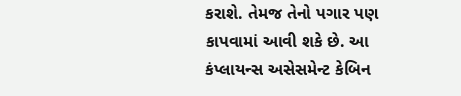કરાશે. તેમજ તેનો પગાર પણ કાપવામાં આવી શકે છે. આ કંપ્લાયન્સ અસેસમેન્ટ કેબિન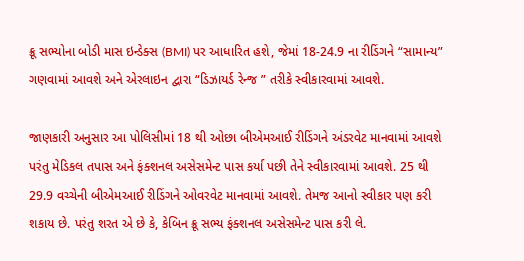ક્રૂ સભ્યોના બોડી માસ ઇન્ડેક્સ (BMI) પર આધારિત હશે, જેમાં 18-24.9 ના રીડિંગને “સામાન્ય” ગણવામાં આવશે અને એરલાઇન દ્વારા “ડિઝાયર્ડ રેન્જ ” તરીકે સ્વીકારવામાં આવશે.

જાણકારી અનુસાર આ પોલિસીમાં 18 થી ઓછા બીએમઆઈ રીડિંગને અંડરવેટ માનવામાં આવશે પરંતુ મેડિકલ તપાસ અને ફંક્શનલ અસેસમેન્ટ પાસ કર્યા પછી તેને સ્વીકારવામાં આવશે. 25 થી 29.9 વચ્ચેની બીએમઆઈ રીડિંગને ઓવરવેટ માનવામાં આવશે. તેમજ આનો સ્વીકાર પણ કરી શકાય છે. પરંતુ શરત એ છે કે, કેબિન ક્રૂ સભ્ય ફંક્શનલ અસેસમેન્ટ પાસ કરી લે.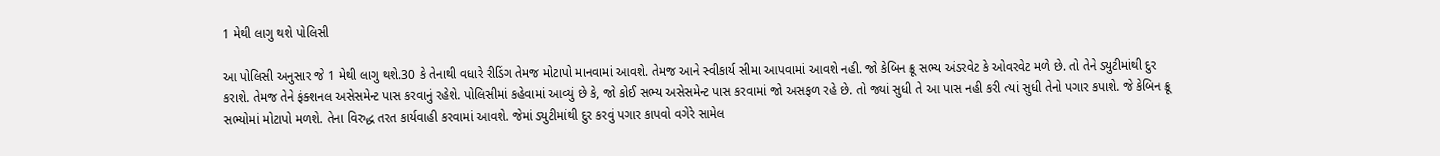1 મેથી લાગુ થશે પોલિસી

આ પોલિસી અનુસાર જે 1 મેથી લાગુ થશે.30 કે તેનાથી વધારે રીડિંગ તેમજ મોટાપો માનવામાં આવશે. તેમજ આને સ્વીકાર્ય સીમા આપવામાં આવશે નહી. જો કેબિન ક્રૂ સભ્ય અંડરવેટ કે ઓવરવેટ મળે છે. તો તેને ડ્યુટીમાંથી દુર કરાશે. તેમજ તેને ફંક્શનલ અસેસમેન્ટ પાસ કરવાનું રહેશે. પોલિસીમાં કહેવામાં આવ્યું છે કે, જો કોઈ સભ્ય અસેસમેન્ટ પાસ કરવામાં જો અસફળ રહે છે. તો જ્યાં સુધી તે આ પાસ નહી કરી ત્યાં સુધી તેનો પગાર કપાશે. જે કેબિન ક્રૂ સભ્યોમાં મોટાપો મળશે. તેના વિરુદ્ધ તરત કાર્યવાહી કરવામાં આવશે. જેમાં ડ્યુટીમાંથી દુર કરવું પગાર કાપવો વગેરે સામેલ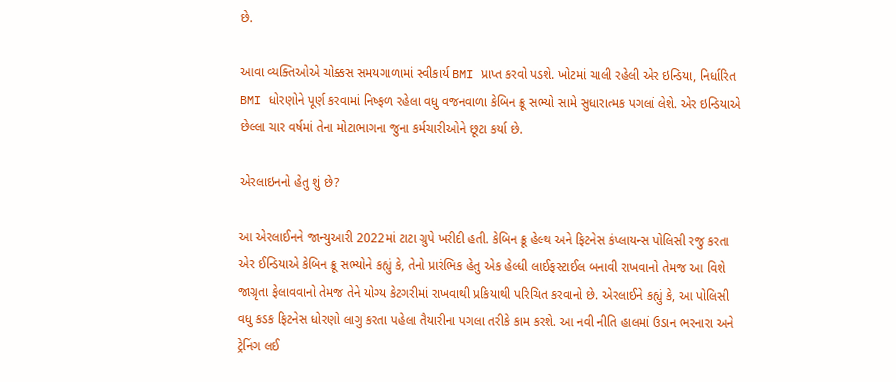છે.

આવા વ્યક્તિઓએ ચોક્કસ સમયગાળામાં સ્વીકાર્ય BMI પ્રાપ્ત કરવો પડશે. ખોટમાં ચાલી રહેલી એર ઇન્ડિયા, નિર્ધારિત BMI ધોરણોને પૂર્ણ કરવામાં નિષ્ફળ રહેલા વધુ વજનવાળા કેબિન ક્રૂ સભ્યો સામે સુધારાત્મક પગલાં લેશે. એર ઇન્ડિયાએ છેલ્લા ચાર વર્ષમાં તેના મોટાભાગના જુના કર્મચારીઓને છૂટા કર્યા છે.

એરલાઇનનો હેતુ શું છે?

આ એરલાઈનને જાન્યુઆરી 2022માં ટાટા ગ્રુપે ખરીદી હતી. કેબિન ક્રૂ હેલ્થ અને ફિટનેસ કંપ્લાયન્સ પોલિસી રજુ કરતા એર ઈન્ડિયાએ કેબિન ક્રૂ સભ્યોને કહ્યું કે, તેનો પ્રારંભિક હેતુ એક હેલ્ધી લાઈફસ્ટાઈલ બનાવી રાખવાનો તેમજ આ વિશે જાગ્રૃતા ફેલાવવાનો તેમજ તેને યોગ્ય કેટગરીમાં રાખવાથી પ્રકિયાથી પરિચિત કરવાનો છે. એરલાઈને કહ્યું કે, આ પોલિસી વધુ કડક ફિટનેસ ધોરણો લાગુ કરતા પહેલા તૈયારીના પગલા તરીકે કામ કરશે. આ નવી નીતિ હાલમાં ઉડાન ભરનારા અને ટ્રેનિંગ લઈ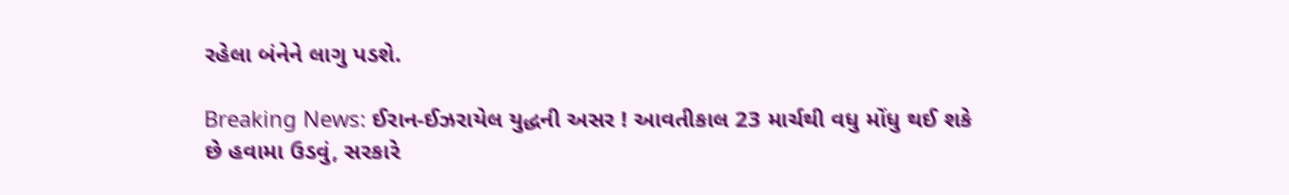રહેલા બંનેને લાગુ પડશે.

Breaking News: ઈરાન-ઈઝરાયેલ યુદ્ધની અસર ! આવતીકાલ 23 માર્ચથી વધુ મોંધુ થઈ શકે છે હવામા ઉડવું, સરકારે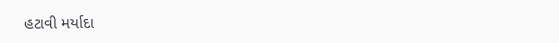હટાવી મર્યાદા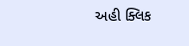અહી ક્લિક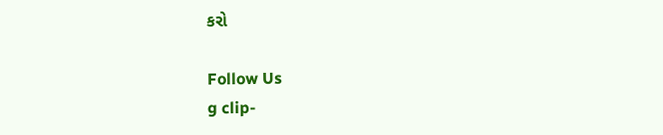કરો

Follow Us
g clip-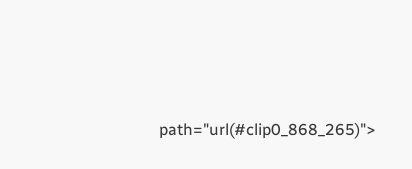path="url(#clip0_868_265)">